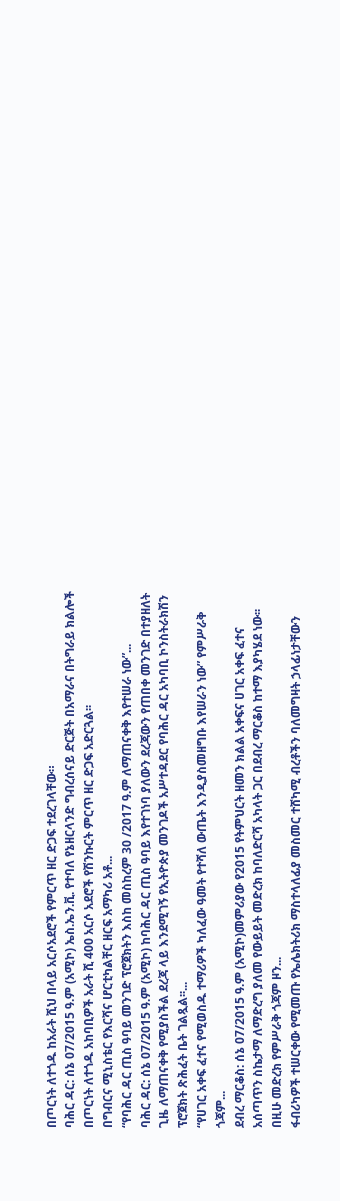በጦርነት ለተጎዱ ከአራት ሺህ በላይ አርሶአደሮች የምርጥ ዘር ድጋፍ ተደረገላቸው።
ባሕር ዳር: ሰኔ 07/2015 ዓ.ም (አሚኮ) ኤስ.ኤን.ቪ. የተባለ የኔዘርላንድ ግብረሰናይ ድርጅት በአማራና በትግራይ ክልሎች በጦርነት ለተጎዱ አከባቢዎች አራት ሺ 400 አርሶ አደሮች የሽንኩርት ምርጥ ዘር ድጋፍ አድርጓል፡፡
በግብርና ሚኒስቴር የእርሻና ሆርቲካልቸር ዘርፍ አማካሪ አቶ...
“የባሕር ዳር ጢስ ዓባይ መንገድ ፕሮጀክትን እስከ መስከረም 30 /2017 ዓ.ም ለማጠናቀቅ እየተሠራ ነው”...
ባሕር ዳር: ሰኔ 07/2015 ዓ.ም (አሚኮ) ከባሕር ዳር ጢስ ዓባይ እየተገነባ ያለውን ደረጃውን የጠበቀ መንገድ በተያዘለት ጊዜ ለማጠናቀቅ የሚያስችል ደረጃ ላይ እንደሚገኝ የኢትዮጵያ መንገዶች አሥተዳደር የባሕር ዳር አካባቢ ኮንስትራክሽን ፕሮጀክት ጽሕፈት ቤት ገልጿል፡፡...
“የሀገር አቀፍ ፈተና የሚወስዱ ተማሪዎች ካለፈው ዓመት የተሻለ ውጤት እንዲያስመዘግቡ እየሠራን ነው” የምሥራቅ ጎጃም...
ደብረ ማርቆስ: ሰኔ 07/2015 ዓ.ም (አሚኮ)መምሪያው የ2015 የትምህርት ዘመን ክልል አቀፍና ሀገር አቀፍ ፈተና አሰጣጥን ስኬታማ ለማድረግ ያለመ የውይይት መድረክ ከባለድርሻ አካላት ጋር በደብረ ማርቆስ ከተማ እያካሄደ ነው፡፡
በዚሁ መድረክ የምሥራቅ ጎጃም ዞን...
ፋብሪካዎች ተሠርቀው የሚመጡ የኤሌክትሪክ ማስተላለፊያ መስመር ተሸካሚ ብረቶችን ባለመግዛት ኃላፊነታቸውን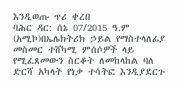እንዲወጡ ጥሪ ቀረበ
ባሕር ዳር: ሰኔ 07/2015 ዓ.ም (አሚኮ)በኤሌክትሪክ ኃይል የማስተላለፊያ መስመር ተሸካሚ ምሰሶዎች ላይ የሚፈጸመውን ስርቆት ለመከላከል ባለ ድርሻ አካላት የነቃ ተሳትፎ እንዲያደርጉ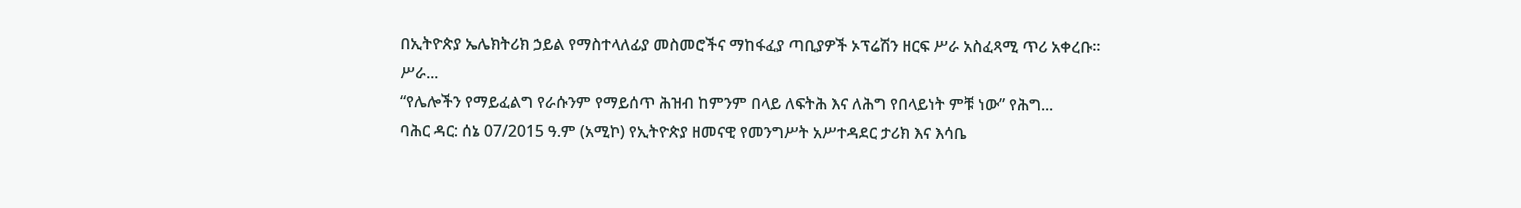በኢትዮጵያ ኤሌክትሪክ ኃይል የማስተላለፊያ መስመሮችና ማከፋፈያ ጣቢያዎች ኦፕሬሽን ዘርፍ ሥራ አስፈጻሚ ጥሪ አቀረቡ።
ሥራ...
“የሌሎችን የማይፈልግ የራሱንም የማይሰጥ ሕዝብ ከምንም በላይ ለፍትሕ እና ለሕግ የበላይነት ምቹ ነው” የሕግ...
ባሕር ዳር: ሰኔ 07/2015 ዓ.ም (አሚኮ) የኢትዮጵያ ዘመናዊ የመንግሥት አሥተዳደር ታሪክ እና እሳቤ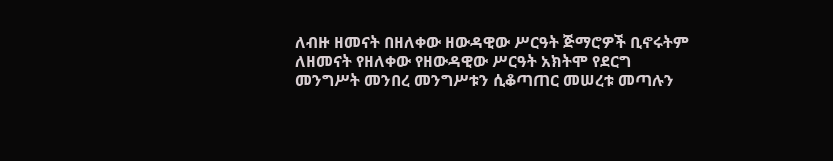ለብዙ ዘመናት በዘለቀው ዘውዳዊው ሥርዓት ጅማሮዎች ቢኖሩትም ለዘመናት የዘለቀው የዘውዳዊው ሥርዓት አክትሞ የደርግ መንግሥት መንበረ መንግሥቱን ሲቆጣጠር መሠረቱ መጣሉን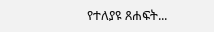የተለያዩ ጸሐፍት...